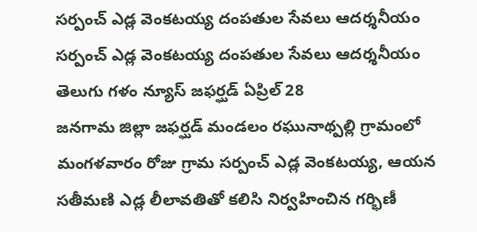సర్పంచ్ ఎడ్ల వెంకటయ్య దంపతుల సేవలు ఆదర్శనీయం
సర్పంచ్ ఎడ్ల వెంకటయ్య దంపతుల సేవలు ఆదర్శనీయం
తెలుగు గళం న్యూస్ జఫర్ఘడ్ ఏప్రిల్ 28
జనగామ జిల్లా జఫర్ఘడ్ మండలం రఘునాథ్పల్లి గ్రామంలో మంగళవారం రోజు గ్రామ సర్పంచ్ ఎడ్ల వెంకటయ్య, ఆయన సతీమణి ఎడ్ల లీలావతితో కలిసి నిర్వహించిన గర్భిణీ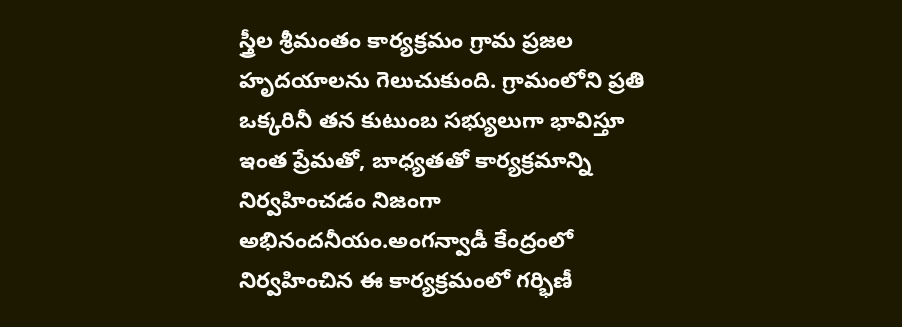స్త్రీల శ్రీమంతం కార్యక్రమం గ్రామ ప్రజల హృదయాలను గెలుచుకుంది. గ్రామంలోని ప్రతి ఒక్కరినీ తన కుటుంబ సభ్యులుగా భావిస్తూ ఇంత ప్రేమతో, బాధ్యతతో కార్యక్రమాన్ని నిర్వహించడం నిజంగా అభినందనీయం.అంగన్వాడీ కేంద్రంలో నిర్వహించిన ఈ కార్యక్రమంలో గర్భిణీ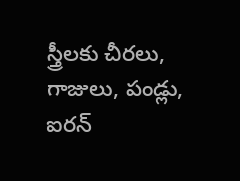స్త్రీలకు చీరలు, గాజులు, పండ్లు, ఐరన్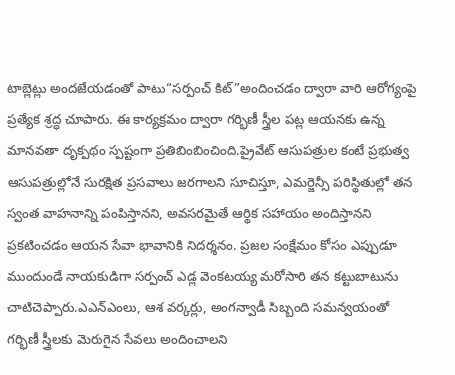టాబ్లెట్లు అందజేయడంతో పాటు“సర్పంచ్ కిట్”అందించడం ద్వారా వారి ఆరోగ్యంపై ప్రత్యేక శ్రద్ధ చూపారు. ఈ కార్యక్రమం ద్వారా గర్భిణీ స్త్రీల పట్ల ఆయనకు ఉన్న మానవతా దృక్పథం స్పష్టంగా ప్రతిబింబించింది.ప్రైవేట్ ఆసుపత్రుల కంటే ప్రభుత్వ ఆసుపత్రుల్లోనే సురక్షిత ప్రసవాలు జరగాలని సూచిస్తూ, ఎమర్జెన్సీ పరిస్థితుల్లో తన స్వంత వాహనాన్ని పంపిస్తానని, అవసరమైతే ఆర్థిక సహాయం అందిస్తానని ప్రకటించడం ఆయన సేవా భావానికి నిదర్శనం. ప్రజల సంక్షేమం కోసం ఎప్పుడూ ముందుండే నాయకుడిగా సర్పంచ్ ఎడ్ల వెంకటయ్య మరోసారి తన కట్టుబాటును చాటిచెప్పారు.ఎఎన్ఎంలు, ఆశ వర్కర్లు, అంగన్వాడీ సిబ్బంది సమన్వయంతో గర్భిణీ స్త్రీలకు మెరుగైన సేవలు అందించాలని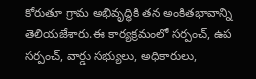కోరుతూ గ్రామ అభివృద్ధికి తన అంకితభావాన్ని తెలియజేశారు.ఈ కార్యక్రమంలో సర్పంచ్, ఉప సర్పంచ్, వార్డు సభ్యులు, అధికారులు,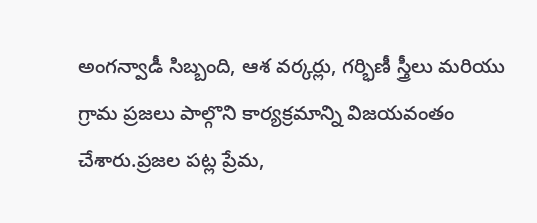అంగన్వాడీ సిబ్బంది, ఆశ వర్కర్లు, గర్భిణీ స్త్రీలు మరియు గ్రామ ప్రజలు పాల్గొని కార్యక్రమాన్ని విజయవంతం చేశారు.ప్రజల పట్ల ప్రేమ,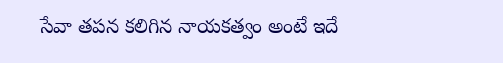సేవా తపన కలిగిన నాయకత్వం అంటే ఇదే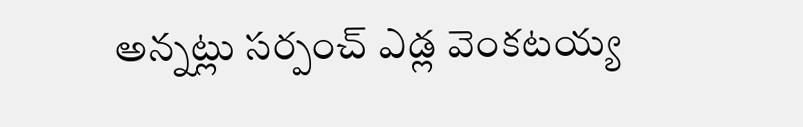అన్నట్లు సర్పంచ్ ఎడ్ల వెంకటయ్య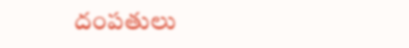దంపతులు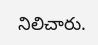నిలిచారు.